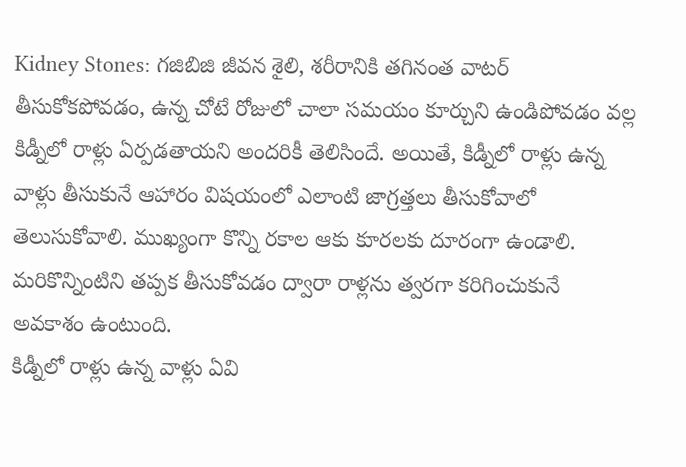Kidney Stones: గజిబిజి జీవన శైలి, శరీరానికి తగినంత వాటర్ తీసుకోకపోవడం, ఉన్న చోటే రోజులో చాలా సమయం కూర్చుని ఉండిపోవడం వల్ల కిడ్నీలో రాళ్లు ఏర్పడతాయని అందరికీ తెలిసిందే. అయితే, కిడ్నీలో రాళ్లు ఉన్న వాళ్లు తీసుకునే ఆహారం విషయంలో ఎలాంటి జాగ్రత్తలు తీసుకోవాలో తెలుసుకోవాలి. ముఖ్యంగా కొన్ని రకాల ఆకు కూరలకు దూరంగా ఉండాలి. మరికొన్నింటిని తప్పక తీసుకోవడం ద్వారా రాళ్లను త్వరగా కరిగించుకునే అవకాశం ఉంటుంది.
కిడ్నీలో రాళ్లు ఉన్న వాళ్లు ఏవి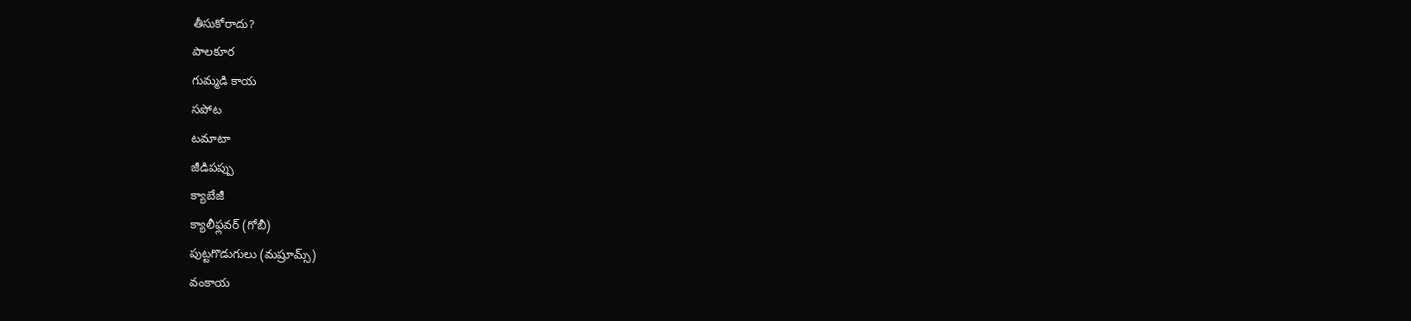తీసుకోరాదు?
పాలకూర
గుమ్మడి కాయ
సపోట
టమాటా
జీడిపప్పు
క్యాబేజీ
క్యాలీఫ్లవర్ (గోబీ)
పుట్టగొడుగులు (మష్రూమ్స్)
వంకాయ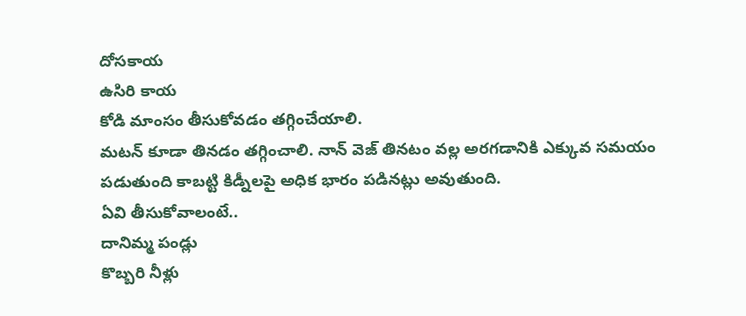దోసకాయ
ఉసిరి కాయ
కోడి మాంసం తీసుకోవడం తగ్గించేయాలి.
మటన్ కూడా తినడం తగ్గించాలి. నాన్ వెజ్ తినటం వల్ల అరగడానికి ఎక్కువ సమయం పడుతుంది కాబట్టి కిడ్నీలపై అధిక భారం పడినట్లు అవుతుంది.
ఏవి తీసుకోవాలంటే..
దానిమ్మ పండ్లు
కొబ్బరి నీళ్లు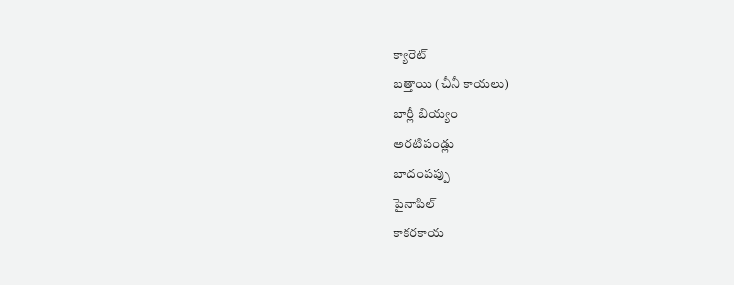క్యారెట్
బత్తాయి (చీనీ కాయలు)
బార్లీ బియ్యం
అరటిపండ్లు
బాదంపప్పు
పైనాపిల్
కాకరకాయ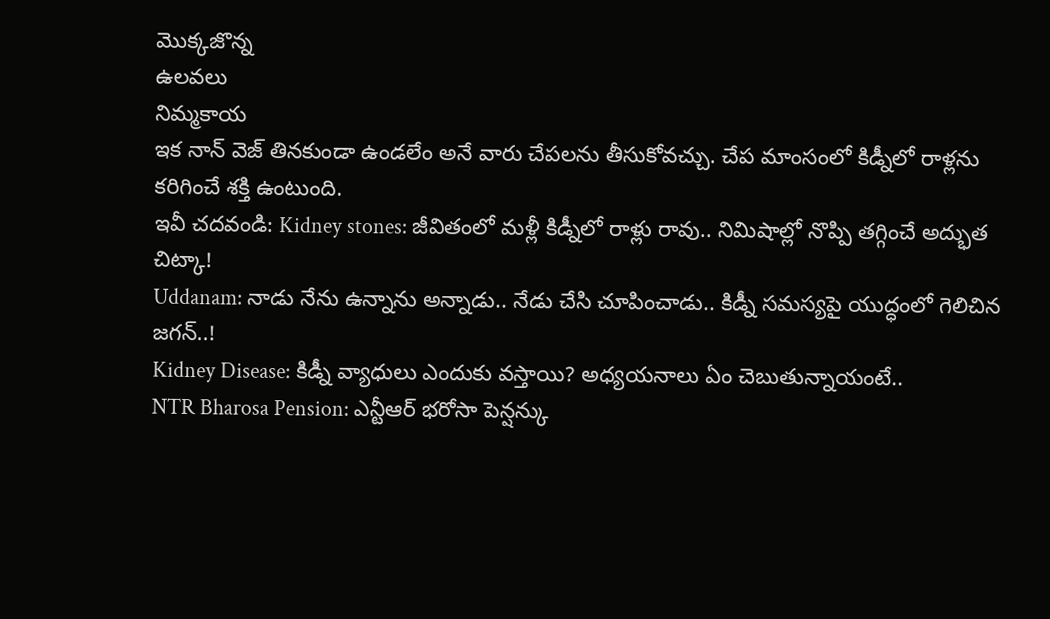మొక్కజొన్న
ఉలవలు
నిమ్మకాయ
ఇక నాన్ వెజ్ తినకుండా ఉండలేం అనే వారు చేపలను తీసుకోవచ్చు. చేప మాంసంలో కిడ్నీలో రాళ్లను కరిగించే శక్తి ఉంటుంది.
ఇవీ చదవండి: Kidney stones: జీవితంలో మళ్లీ కిడ్నీలో రాళ్లు రావు.. నిమిషాల్లో నొప్పి తగ్గించే అద్భుత చిట్కా!
Uddanam: నాడు నేను ఉన్నాను అన్నాడు.. నేడు చేసి చూపించాడు.. కిడ్నీ సమస్యపై యుద్ధంలో గెలిచిన జగన్..!
Kidney Disease: కిడ్నీ వ్యాధులు ఎందుకు వస్తాయి? అధ్యయనాలు ఏం చెబుతున్నాయంటే..
NTR Bharosa Pension: ఎన్టీఆర్ భరోసా పెన్షన్కు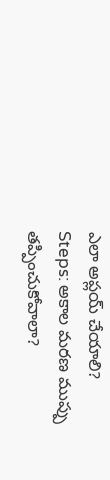ఎలా అప్లయ్ చేయాలి?
Steps: అకాల మరణ ముప్పు తప్పించుకోవాలా?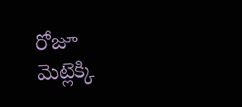రోజూ మెట్లెక్కి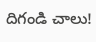దిగండి చాలు!